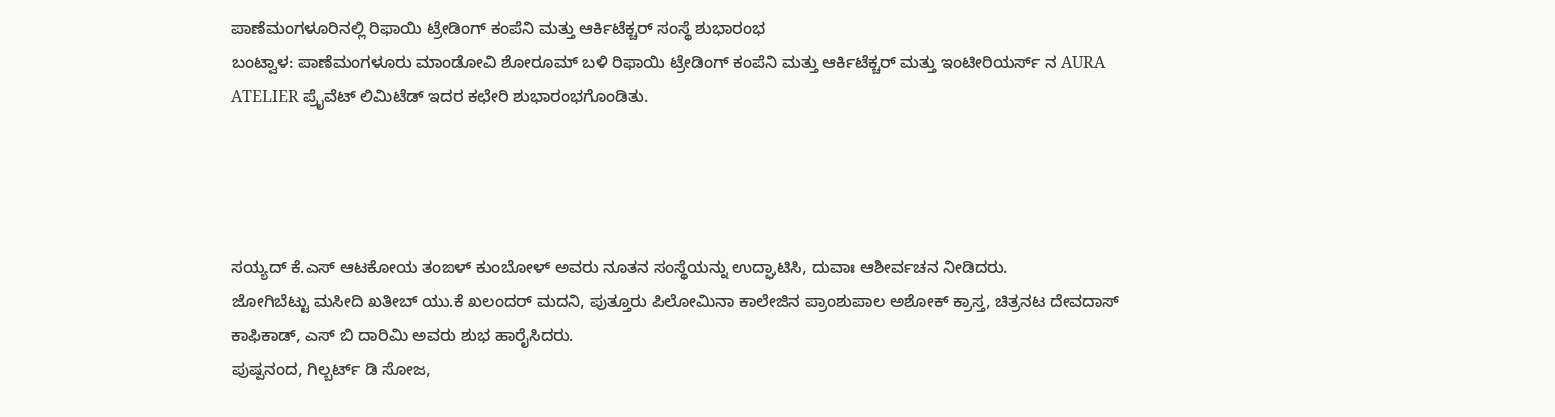ಪಾಣೆಮಂಗಳೂರಿನಲ್ಲಿ ರಿಫಾಯಿ ಟ್ರೇಡಿಂಗ್ ಕಂಪೆನಿ ಮತ್ತು ಆರ್ಕಿಟೆಕ್ಚರ್ ಸಂಸ್ಥೆ ಶುಭಾರಂಭ
ಬಂಟ್ವಾಳ: ಪಾಣೆಮಂಗಳೂರು ಮಾಂಡೋವಿ ಶೋರೂಮ್ ಬಳಿ ರಿಫಾಯಿ ಟ್ರೇಡಿಂಗ್ ಕಂಪೆನಿ ಮತ್ತು ಆರ್ಕಿಟೆಕ್ಚರ್ ಮತ್ತು ಇಂಟೀರಿಯರ್ಸ್ ನ AURA ATELIER ಪ್ರೈವೆಟ್ ಲಿಮಿಟೆಡ್ ಇದರ ಕಛೇರಿ ಶುಭಾರಂಭಗೊಂಡಿತು.




ಸಯ್ಯದ್ ಕೆ.ಎಸ್ ಆಟಕೋಯ ತಂಙಳ್ ಕುಂಬೋಳ್ ಅವರು ನೂತನ ಸಂಸ್ಥೆಯನ್ನು ಉದ್ಘಾಟಿಸಿ, ದುವಾಃ ಆಶೀರ್ವಚನ ನೀಡಿದರು.
ಜೋಗಿಬೆಟ್ಟು ಮಸೀದಿ ಖತೀಬ್ ಯು.ಕೆ ಖಲಂದರ್ ಮದನಿ, ಪುತ್ತೂರು ಪಿಲೋಮಿನಾ ಕಾಲೇಜಿನ ಪ್ರಾಂಶುಪಾಲ ಅಶೋಕ್ ಕ್ರಾಸ್ತ, ಚಿತ್ರನಟ ದೇವದಾಸ್ ಕಾಫಿಕಾಡ್, ಎಸ್ ಬಿ ದಾರಿಮಿ ಅವರು ಶುಭ ಹಾರೈಸಿದರು.
ಪುಷ್ಪನಂದ, ಗಿಲ್ಬರ್ಟ್ ಡಿ ಸೋಜ,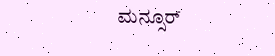ಮನ್ಸೂರ್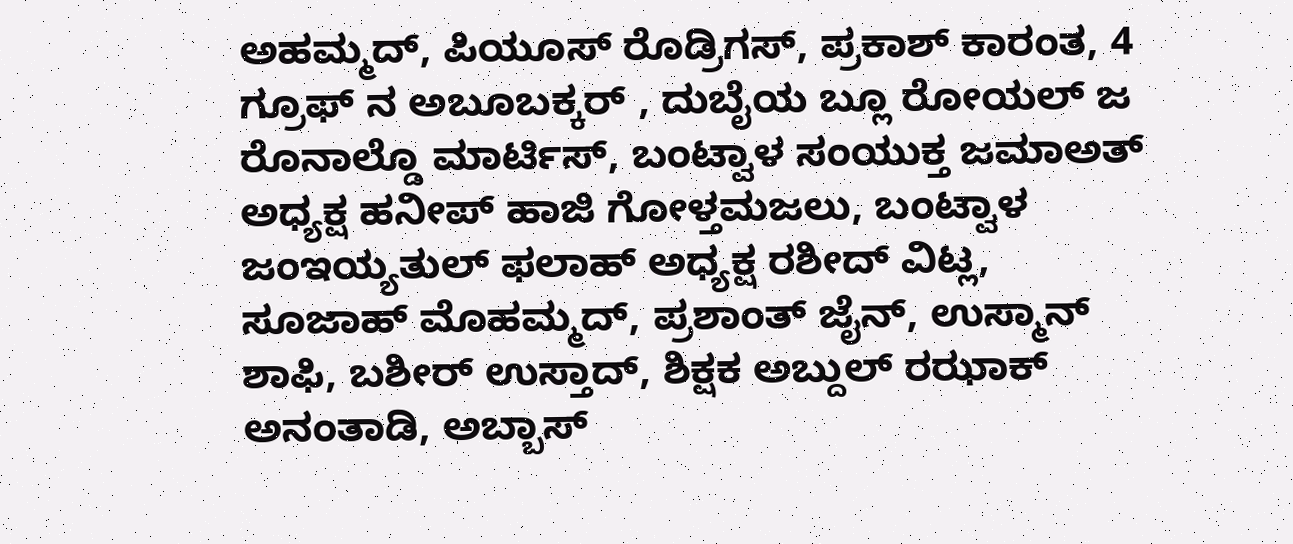ಅಹಮ್ಮದ್, ಪಿಯೂಸ್ ರೊಡ್ರಿಗಸ್, ಪ್ರಕಾಶ್ ಕಾರಂತ, 4 ಗ್ರೂಫ್ ನ ಅಬೂಬಕ್ಕರ್ , ದುಬೈಯ ಬ್ಲೂ ರೋಯಲ್ ಜ ರೊನಾಲ್ಡೊ ಮಾರ್ಟಿಸ್, ಬಂಟ್ವಾಳ ಸಂಯುಕ್ತ ಜಮಾಅತ್ ಅಧ್ಯಕ್ಷ ಹನೀಪ್ ಹಾಜಿ ಗೋಳ್ತಮಜಲು, ಬಂಟ್ವಾಳ ಜಂಇಯ್ಯತುಲ್ ಫಲಾಹ್ ಅಧ್ಯಕ್ಷ ರಶೀದ್ ವಿಟ್ಲ, ಸೂಜಾಹ್ ಮೊಹಮ್ಮದ್, ಪ್ರಶಾಂತ್ ಜೈನ್, ಉಸ್ಮಾನ್ ಶಾಫಿ, ಬಶೀರ್ ಉಸ್ತಾದ್, ಶಿಕ್ಷಕ ಅಬ್ದುಲ್ ರಝಾಕ್ ಅನಂತಾಡಿ, ಅಬ್ಬಾಸ್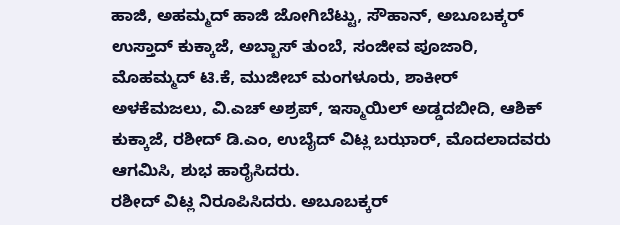ಹಾಜಿ, ಅಹಮ್ಮದ್ ಹಾಜಿ ಜೋಗಿಬೆಟ್ಟು, ಸೌಹಾನ್, ಅಬೂಬಕ್ಕರ್ ಉಸ್ತಾದ್ ಕುಕ್ಕಾಜೆ, ಅಬ್ಬಾಸ್ ತುಂಬೆ, ಸಂಜೀವ ಪೂಜಾರಿ, ಮೊಹಮ್ಮದ್ ಟಿ.ಕೆ, ಮುಜೀಬ್ ಮಂಗಳೂರು, ಶಾಕೀರ್ ಅಳಕೆಮಜಲು, ವಿ.ಎಚ್ ಅಶ್ರಪ್, ಇಸ್ಮಾಯಿಲ್ ಅಡ್ಡದಬೀದಿ, ಆಶಿಕ್ ಕುಕ್ಕಾಜೆ, ರಶೀದ್ ಡಿ.ಎಂ, ಉಬೈದ್ ವಿಟ್ಲ ಬಝಾರ್, ಮೊದಲಾದವರು ಆಗಮಿಸಿ, ಶುಭ ಹಾರೈಸಿದರು.
ರಶೀದ್ ವಿಟ್ಲ ನಿರೂಪಿಸಿದರು. ಅಬೂಬಕ್ಕರ್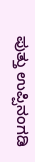ಪುತ್ತು ಉಪ್ಪಿನಂಗಡಿ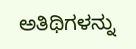ಅತಿಥಿಗಳನ್ನು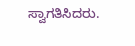ಸ್ವಾಗತಿಸಿದರು.